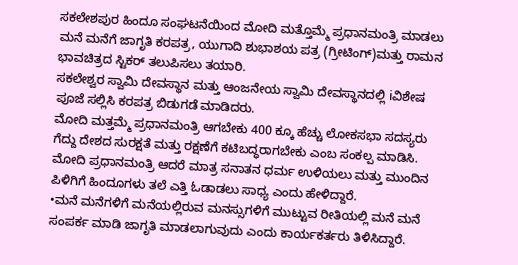ಸಕಲೇಶಪುರ ಹಿಂದೂ ಸಂಘಟನೆಯಿಂದ ಮೋದಿ ಮತ್ತೊಮ್ಮೆ ಪ್ರಧಾನಮಂತ್ರಿ ಮಾಡಲು ಮನೆ ಮನೆಗೆ ಜಾಗೃತಿ ಕರಪತ್ರ, ಯುಗಾದಿ ಶುಭಾಶಯ ಪತ್ರ (ಗ್ರೀಟಿಂಗ್)ಮತ್ತು ರಾಮನ ಭಾವಚಿತ್ರದ ಸ್ಟಿಕರ್ ತಲುಪಿಸಲು ತಯಾರಿ.
ಸಕಲೇಶ್ವರ ಸ್ವಾಮಿ ದೇವಸ್ಥಾನ ಮತ್ತು ಆಂಜನೇಯ ಸ್ವಾಮಿ ದೇವಸ್ಥಾನದಲ್ಲಿ iವಿಶೇಷ ಪೂಜೆ ಸಲ್ಲಿಸಿ ಕರಪತ್ರ ಬಿಡುಗಡೆ ಮಾಡಿದರು.
ಮೋದಿ ಮತ್ತಮ್ಮೆ ಪ್ರಧಾನಮಂತ್ರಿ ಆಗಬೇಕು 400 ಕ್ಕೂ ಹೆಚ್ಚು ಲೋಕಸಭಾ ಸದಸ್ಯರು ಗೆದ್ದು ದೇಶದ ಸುರಕ್ಷತೆ ಮತ್ತು ರಕ್ಷಣೆಗೆ ಕಟಿಬದ್ಧರಾಗಬೇಕು ಎಂಬ ಸಂಕಲ್ಪ ಮಾಡಿಸಿ. ಮೋದಿ ಪ್ರಧಾನಮಂತ್ರಿ ಆದರೆ ಮಾತ್ರ ಸನಾತನ ಧರ್ಮ ಉಳಿಯಲು ಮತ್ತು ಮುಂದಿನ ಪಿಳಿಗಿಗೆ ಹಿಂದೂಗಳು ತಲೆ ಎತ್ತಿ ಓಡಾಡಲು ಸಾಧ್ಯ ಎಂದು ಹೇಳಿದ್ದಾರೆ.
•ಮನೆ ಮನೆಗಳಿಗೆ ಮನೆಯಲ್ಲಿರುವ ಮನಸ್ಸುಗಳಿಗೆ ಮುಟ್ಟುವ ರೀತಿಯಲ್ಲಿ ಮನೆ ಮನೆ ಸಂಪರ್ಕ ಮಾಡಿ ಜಾಗೃತಿ ಮಾಡಲಾಗುವುದು ಎಂದು ಕಾರ್ಯಕರ್ತರು ತಿಳಿಸಿದ್ದಾರೆ.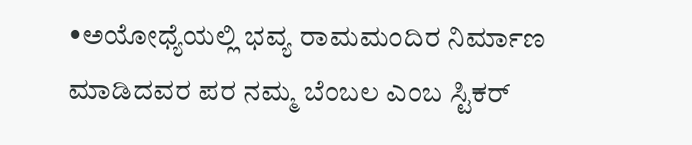•ಅಯೋಧ್ಯೆಯಲ್ಲಿ ಭವ್ಯ ರಾಮಮಂದಿರ ನಿರ್ಮಾಣ ಮಾಡಿದವರ ಪರ ನಮ್ಮ ಬೆಂಬಲ ಎಂಬ ಸ್ಟಿಕರ್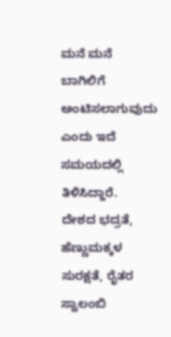ಮನೆ ಮನೆ ಬಾಗಿಲಿಗೆ ಅಂಟಿಸಲಾಗುವುದು ಎಂದು ಇದೆ ಸಮಯದಲ್ಲಿ ತಿಳಿಸಿದ್ದಾರೆ.
ದೇಶದ ಭದ್ರತೆ, ಹೆಣ್ಣುಮಕ್ಕಳ ಸುರಕ್ಷತೆ, ರೈತರ ಸ್ವಾಲಂಬಿ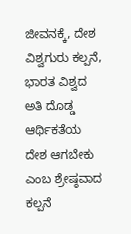ಜೀವನಕ್ಕೆ, ದೇಶ ವಿಶ್ವಗುರು ಕಲ್ಪನೆ, ಭಾರತ ವಿಶ್ವದ ಅತಿ ದೊಡ್ಡ ಆರ್ಥಿಕತೆಯ ದೇಶ ಆಗಬೇಕು ಎಂಬ ಶ್ರೇಷ್ಠವಾದ ಕಲ್ಪನೆ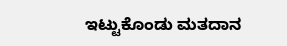ಇಟ್ಟುಕೊಂಡು ಮತದಾನ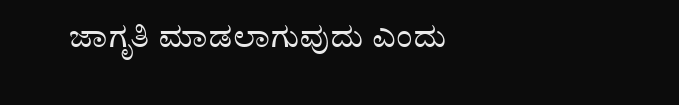ಜಾಗೃತಿ ಮಾಡಲಾಗುವುದು ಎಂದು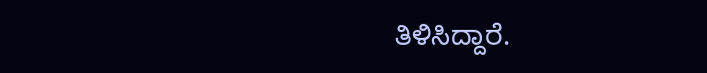ತಿಳಿಸಿದ್ದಾರೆ.